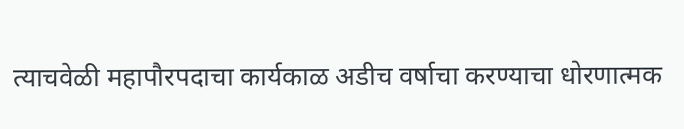त्याचवेळी महापौरपदाचा कार्यकाळ अडीच वर्षाचा करण्याचा धोरणात्मक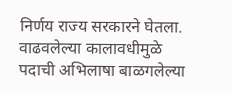निर्णय राज्य सरकारने घेतला. वाढवलेल्या कालावधीमुळे पदाची अभिलाषा बाळगलेल्या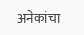अनेकांचा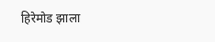हिरेमोड झाला